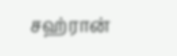சஹ்ரான்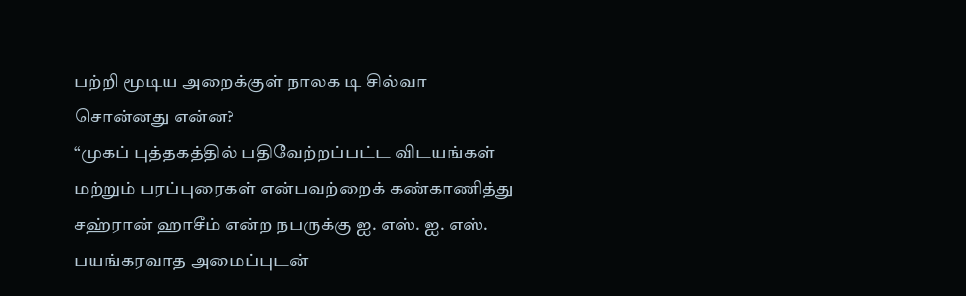பற்றி மூடிய அறைக்குள் நாலக டி சில்வா சொன்னது என்ன?
“முகப் புத்தகத்தில் பதிவேற்றப்பட்ட விடயங்கள் மற்றும் பரப்புரைகள் என்பவற்றைக் கண்காணித்து சஹ்ரான் ஹாசீம் என்ற நபருக்கு ஐ. எஸ். ஐ. எஸ். பயங்கரவாத அமைப்புடன்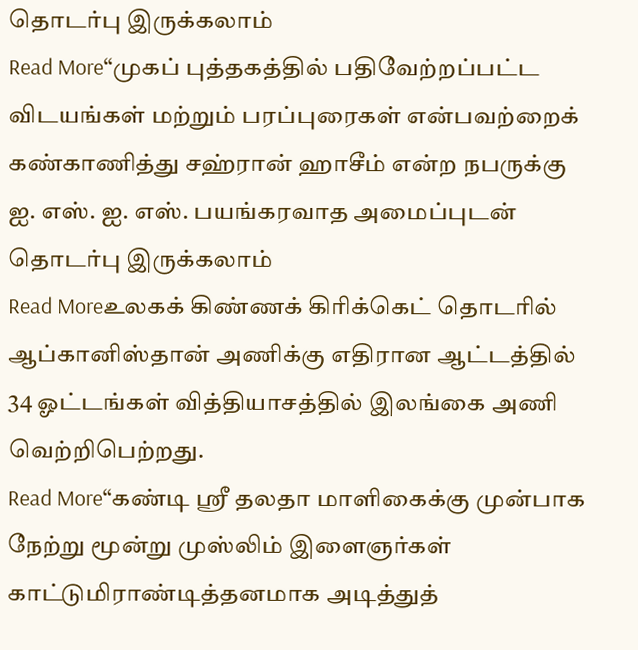தொடர்பு இருக்கலாம்
Read More“முகப் புத்தகத்தில் பதிவேற்றப்பட்ட விடயங்கள் மற்றும் பரப்புரைகள் என்பவற்றைக் கண்காணித்து சஹ்ரான் ஹாசீம் என்ற நபருக்கு ஐ. எஸ். ஐ. எஸ். பயங்கரவாத அமைப்புடன் தொடர்பு இருக்கலாம்
Read Moreஉலகக் கிண்ணக் கிரிக்கெட் தொடரில் ஆப்கானிஸ்தான் அணிக்கு எதிரான ஆட்டத்தில் 34 ஓட்டங்கள் வித்தியாசத்தில் இலங்கை அணி வெற்றிபெற்றது.
Read More“கண்டி ஸ்ரீ தலதா மாளிகைக்கு முன்பாக நேற்று மூன்று முஸ்லிம் இளைஞர்கள் காட்டுமிராண்டித்தனமாக அடித்துத்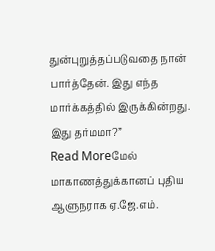துன்புறுத்தப்படுவதை நான் பார்த்தேன். இது எந்த மார்க்கத்தில் இருக்கின்றது. இது தர்மமா?”
Read Moreமேல் மாகாணத்துக்கானப் புதிய ஆளுநராக ஏ.ஜே.எம்.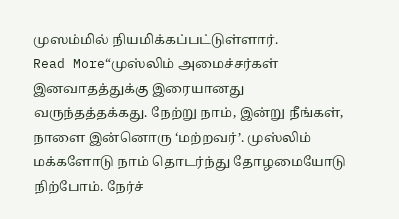முஸம்மில் நியமிக்கப்பட்டுள்ளார்.
Read More“முஸ்லிம் அமைச்சர்கள் இனவாதத்துக்கு இரையானது வருந்தத்தக்கது. நேற்று நாம், இன்று நீங்கள், நாளை இன்னொரு ‘மற்றவர்’. முஸ்லிம் மக்களோடு நாம் தொடர்ந்து தோழமையோடு நிற்போம். நேர்ச்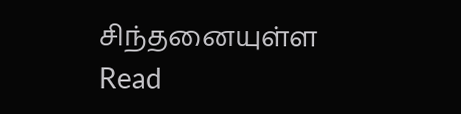சிந்தனையுள்ள
Read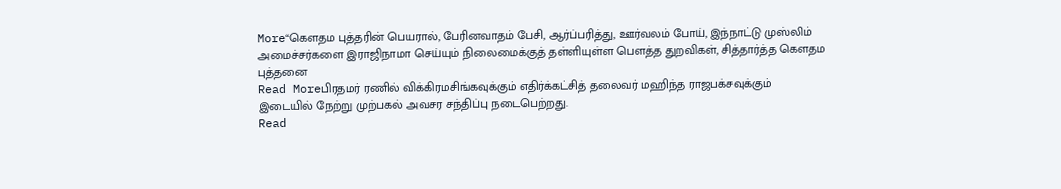More“கௌதம புத்தரின் பெயரால், பேரினவாதம் பேசி, ஆர்ப்பரித்து, ஊர்வலம் போய், இந்நாட்டு முஸ்லிம் அமைச்சர்களை இராஜிநாமா செய்யும் நிலைமைக்குத் தள்ளியுள்ள பௌத்த துறவிகள், சித்தார்த்த கௌதம புத்தனை
Read Moreபிரதமர் ரணில் விக்கிரமசிங்கவுக்கும் எதிர்க்கட்சித் தலைவர் மஹிந்த ராஜபக்சவுக்கும் இடையில் நேற்று முற்பகல் அவசர சந்திப்பு நடைபெற்றது.
Read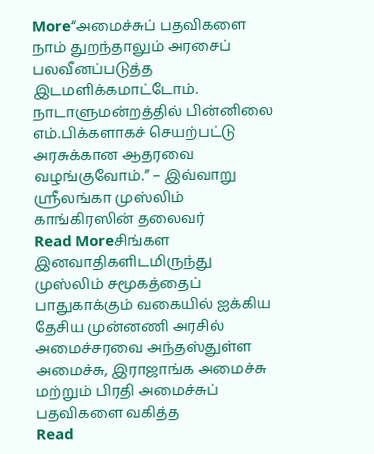More“அமைச்சுப் பதவிகளை நாம் துறந்தாலும் அரசைப் பலவீனப்படுத்த இடமளிக்கமாட்டோம். நாடாளுமன்றத்தில் பின்னிலை எம்.பிக்களாகச் செயற்பட்டு அரசுக்கான ஆதரவை வழங்குவோம்.” – இவ்வாறு ஶ்ரீலங்கா முஸ்லிம் காங்கிரஸின் தலைவர்
Read Moreசிங்கள இனவாதிகளிடமிருந்து முஸ்லிம் சமூகத்தைப் பாதுகாக்கும் வகையில் ஐக்கிய தேசிய முன்னணி அரசில் அமைச்சரவை அந்தஸ்துள்ள அமைச்சு, இராஜாங்க அமைச்சு மற்றும் பிரதி அமைச்சுப் பதவிகளை வகித்த
Read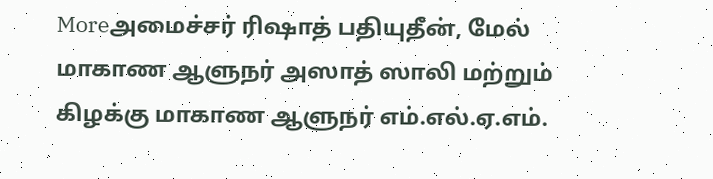Moreஅமைச்சர் ரிஷாத் பதியுதீன், மேல் மாகாண ஆளுநர் அஸாத் ஸாலி மற்றும் கிழக்கு மாகாண ஆளுநர் எம்.எல்.ஏ.எம்.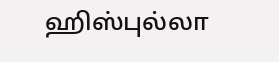ஹிஸ்புல்லா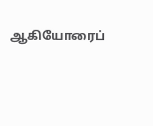ஆகியோரைப்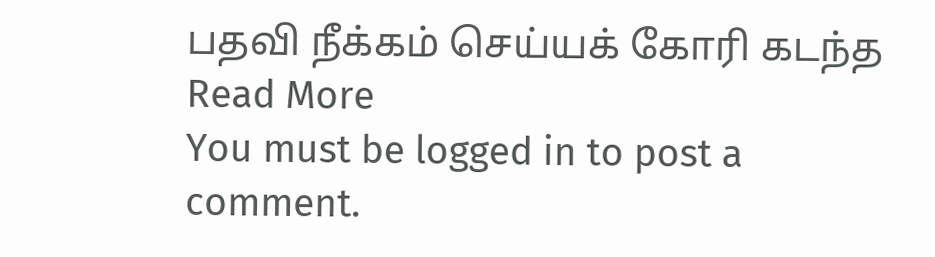பதவி நீக்கம் செய்யக் கோரி கடந்த
Read More
You must be logged in to post a comment.